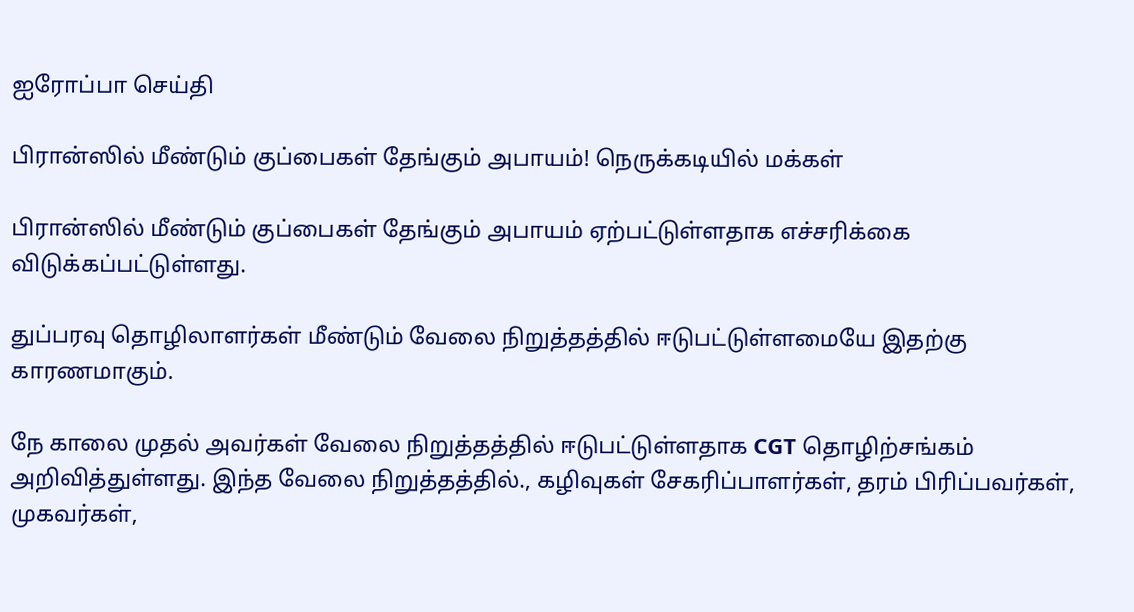ஐரோப்பா செய்தி

பிரான்ஸில் மீண்டும் குப்பைகள் தேங்கும் அபாயம்! நெருக்கடியில் மக்கள்

பிரான்ஸில் மீண்டும் குப்பைகள் தேங்கும் அபாயம் ஏற்பட்டுள்ளதாக எச்சரிக்கை விடுக்கப்பட்டுள்ளது.

துப்பரவு தொழிலாளர்கள் மீண்டும் வேலை நிறுத்தத்தில் ஈடுபட்டுள்ளமையே இதற்கு காரணமாகும்.

நே காலை முதல் அவர்கள் வேலை நிறுத்தத்தில் ஈடுபட்டுள்ளதாக CGT தொழிற்சங்கம் அறிவித்துள்ளது. இந்த வேலை நிறுத்தத்தில்., கழிவுகள் சேகரிப்பாளர்கள், தரம் பிரிப்பவர்கள், முகவர்கள்,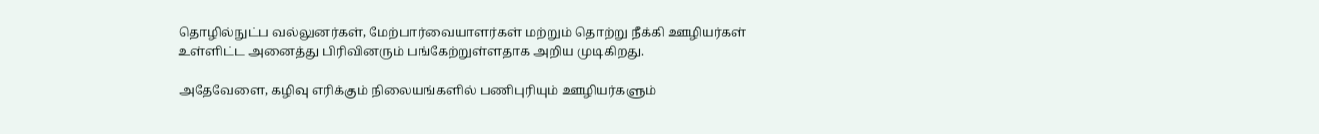தொழில்நுட்ப வல்லுனர்கள், மேற்பார்வையாளர்கள் மற்றும் தொற்று நீக்கி ஊழியர்கள் உள்ளிட்ட அனைத்து பிரிவினரும் பங்கேற்றுள்ளதாக அறிய முடிகிறது.

அதேவேளை, கழிவு எரிக்கும் நிலையங்களில் பணிபுரியும் ஊழியர்களும்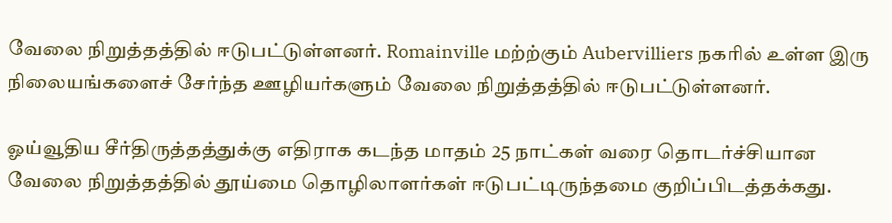வேலை நிறுத்தத்தில் ஈடுபட்டுள்ளனர். Romainville மற்ற்கும் Aubervilliers நகரில் உள்ள இரு நிலையங்களைச் சேர்ந்த ஊழியர்களும் வேலை நிறுத்தத்தில் ஈடுபட்டுள்ளனர்.

ஓய்வூதிய சீர்திருத்தத்துக்கு எதிராக கடந்த மாதம் 25 நாட்கள் வரை தொடர்ச்சியான வேலை நிறுத்தத்தில் தூய்மை தொழிலாளர்கள் ஈடுபட்டிருந்தமை குறிப்பிடத்தக்கது.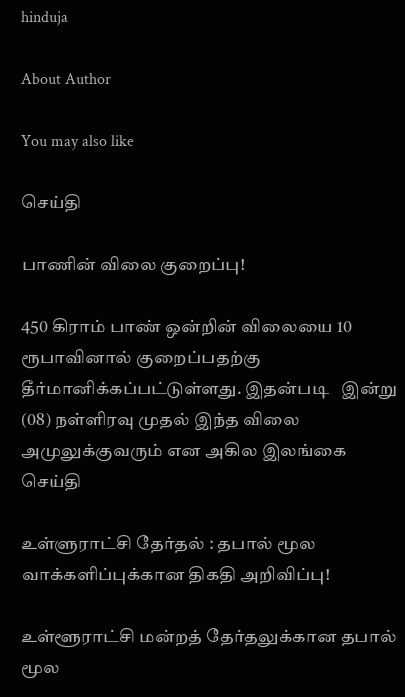hinduja

About Author

You may also like

செய்தி

பாணின் விலை குறைப்பு!

450 கிராம் பாண் ஒன்றின் விலையை 10 ரூபாவினால் குறைப்பதற்கு தீர்மானிக்கப்பட்டுள்ளது. இதன்படி   இன்று (08) நள்ளிரவு முதல் இந்த விலை அமுலுக்குவரும் என அகில இலங்கை
செய்தி

உள்ளுராட்சி தேர்தல் : தபால் மூல வாக்களிப்புக்கான திகதி அறிவிப்பு!

உள்ளூராட்சி மன்றத் தேர்தலுக்கான தபால் மூல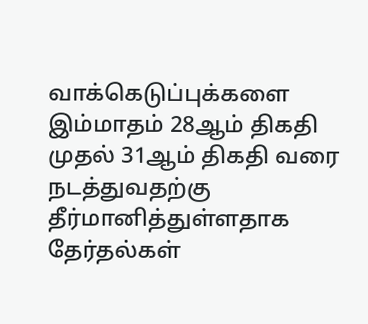வாக்கெடுப்புக்களை இம்மாதம் 28ஆம் திகதி முதல் 31ஆம் திகதி வரை நடத்துவதற்கு தீர்மானித்துள்ளதாக தேர்தல்கள்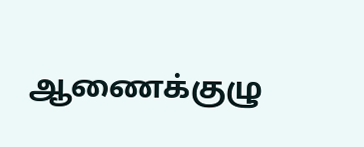ஆணைக்குழு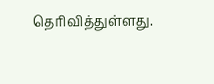தெரிவித்துள்ளது.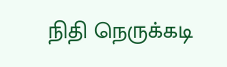நிதி நெருக்கடி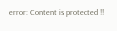error: Content is protected !!